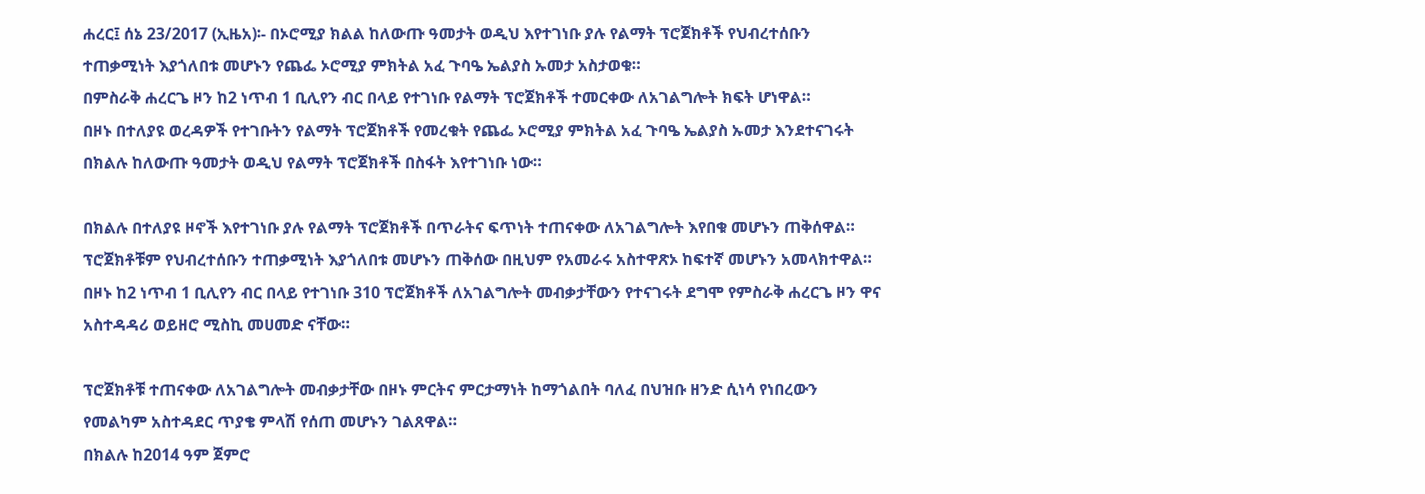ሐረር፤ ሰኔ 23/2017 (ኢዜአ)፡- በኦሮሚያ ክልል ከለውጡ ዓመታት ወዲህ እየተገነቡ ያሉ የልማት ፕሮጀክቶች የህብረተሰቡን ተጠቃሚነት እያጎለበቱ መሆኑን የጨፌ ኦሮሚያ ምክትል አፈ ጉባዔ ኤልያስ ኡመታ አስታወቁ።
በምስራቅ ሐረርጌ ዞን ከ2 ነጥብ 1 ቢሊየን ብር በላይ የተገነቡ የልማት ፕሮጀክቶች ተመርቀው ለአገልግሎት ክፍት ሆነዋል።
በዞኑ በተለያዩ ወረዳዎች የተገቡትን የልማት ፕሮጀክቶች የመረቁት የጨፌ ኦሮሚያ ምክትል አፈ ጉባዔ ኤልያስ ኡመታ እንደተናገሩት በክልሉ ከለውጡ ዓመታት ወዲህ የልማት ፕሮጀክቶች በስፋት እየተገነቡ ነው።

በክልሉ በተለያዩ ዞኖች እየተገነቡ ያሉ የልማት ፕሮጀክቶች በጥራትና ፍጥነት ተጠናቀው ለአገልግሎት እየበቁ መሆኑን ጠቅሰዋል።
ፕሮጀክቶቹም የህብረተሰቡን ተጠቃሚነት እያጎለበቱ መሆኑን ጠቅሰው በዚህም የአመራሩ አስተዋጽኦ ከፍተኛ መሆኑን አመላክተዋል።
በዞኑ ከ2 ነጥብ 1 ቢሊየን ብር በላይ የተገነቡ 310 ፕሮጀክቶች ለአገልግሎት መብቃታቸውን የተናገሩት ደግሞ የምስራቅ ሐረርጌ ዞን ዋና አስተዳዳሪ ወይዘሮ ሚስኪ መሀመድ ናቸው።

ፕሮጀክቶቹ ተጠናቀው ለአገልግሎት መብቃታቸው በዞኑ ምርትና ምርታማነት ከማጎልበት ባለፈ በህዝቡ ዘንድ ሲነሳ የነበረውን የመልካም አስተዳደር ጥያቄ ምላሽ የሰጠ መሆኑን ገልጸዋል።
በክልሉ ከ2014 ዓም ጀምሮ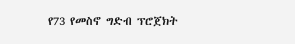የ73 የመስኖ ግድብ ፕሮጀክት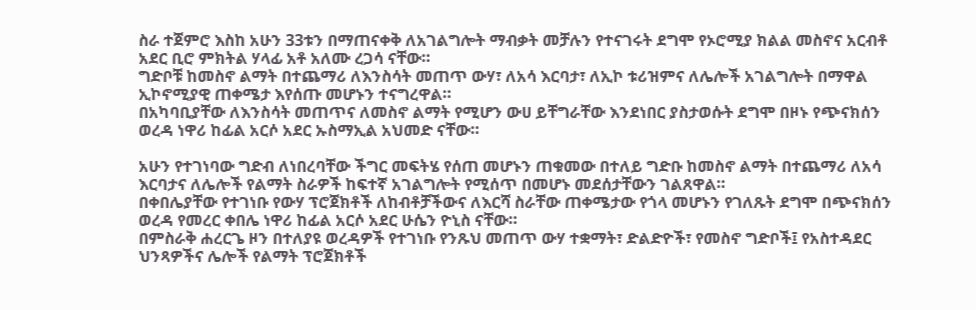ስራ ተጀምሮ እስከ አሁን 33ቱን በማጠናቀቅ ለአገልግሎት ማብቃት መቻሉን የተናገሩት ደግሞ የኦሮሚያ ክልል መስኖና አርብቶ አደር ቢሮ ምክትል ሃላፊ አቶ አለሙ ረጋሳ ናቸው።
ግድቦቹ ከመስኖ ልማት በተጨማሪ ለእንስሳት መጠጥ ውሃ፣ ለአሳ እርባታ፣ ለኢኮ ቱሪዝምና ለሌሎች አገልግሎት በማዋል ኢኮኖሚያዊ ጠቀሜታ እየሰጡ መሆኑን ተናግረዋል።
በአካባቢያቸው ለእንስሳት መጠጥና ለመስኖ ልማት የሚሆን ውሀ ይቸግራቸው እንደነበር ያስታወሱት ደግሞ በዞኑ የጭናክሰን ወረዳ ነዋሪ ከፊል አርሶ አደር ኡስማኢል አህመድ ናቸው።

አሁን የተገነባው ግድብ ለነበረባቸው ችግር መፍትሄ የሰጠ መሆኑን ጠቁመው በተለይ ግድቡ ከመስኖ ልማት በተጨማሪ ለአሳ እርባታና ለሌሎች የልማት ስራዎች ከፍተኛ አገልግሎት የሚሰጥ በመሆኑ መደሰታቸውን ገልጸዋል።
በቀበሌያቸው የተገነቡ የውሃ ፕሮጀክቶች ለከብቶቻችውና ለእርሻ ስራቸው ጠቀሜታው የጎላ መሆኑን የገለጹት ደግሞ በጭናክሰን ወረዳ የመረር ቀበሌ ነዋሪ ከፊል አርሶ አደር ሁሴን ዮኒስ ናቸው።
በምስራቅ ሐረርጌ ዞን በተለያዩ ወረዳዎች የተገነቡ የንጹህ መጠጥ ውሃ ተቋማት፣ ድልድዮች፣ የመስኖ ግድቦች፤ የአስተዳደር ህንጻዎችና ሌሎች የልማት ፕሮጀክቶች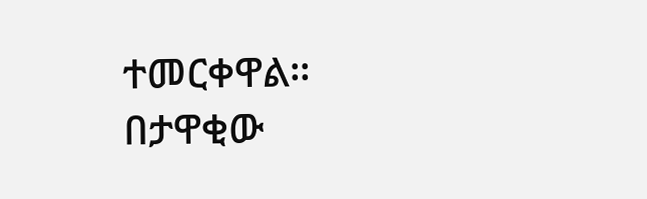ተመርቀዋል።
በታዋቂው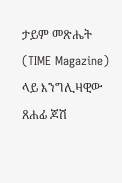ታይም መጽሔት (TIME Magazine) ላይ እንግሊዛዊው ጸሐፊ ጆሽ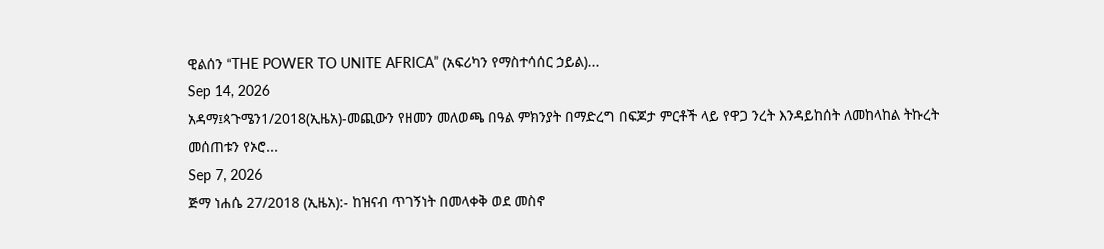ዊልሰን “THE POWER TO UNITE AFRICA” (አፍሪካን የማስተሳሰር ኃይል)...
Sep 14, 2026
አዳማ፤ጳጉሜን1/2018(ኢዜአ)-መጪውን የዘመን መለወጫ በዓል ምክንያት በማድረግ በፍጆታ ምርቶች ላይ የዋጋ ንረት እንዳይከሰት ለመከላከል ትኩረት መሰጠቱን የኦሮ...
Sep 7, 2026
ጅማ ነሐሴ 27/2018 (ኢዜአ):- ከዝናብ ጥገኝነት በመላቀቅ ወደ መስኖ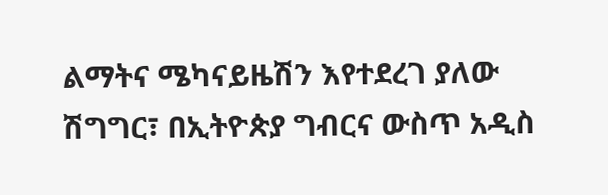ልማትና ሜካናይዜሽን እየተደረገ ያለው ሽግግር፣ በኢትዮጵያ ግብርና ውስጥ አዲስ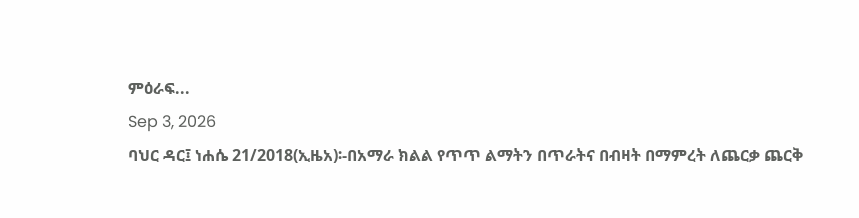ምዕራፍ...
Sep 3, 2026
ባህር ዳር፤ ነሐሴ 21/2018(ኢዜአ)፡-በአማራ ክልል የጥጥ ልማትን በጥራትና በብዛት በማምረት ለጨርቃ ጨርቅ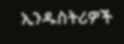ኢንዱስትሪዎች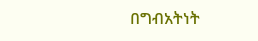በግብአትነት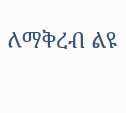ለማቅረብ ልዩ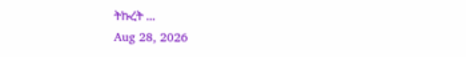ትኩረት ...
Aug 28, 2026